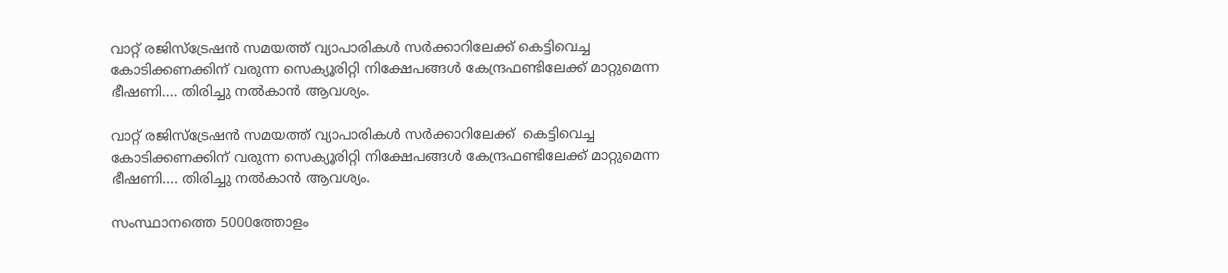വാറ്റ് രജിസ്‌ട്രേഷന്‍ സമയത്ത് വ്യാപാരികള്‍ സര്‍ക്കാറിലേക്ക് കെട്ടിവെച്ച കോടിക്കണക്കിന് വരുന്ന സെക്യൂരിറ്റി നിക്ഷേപങ്ങള്‍ കേന്ദ്രഫണ്ടിലേക്ക് മാറ്റുമെന്ന ഭീഷണി.... തിരിച്ചു നല്‍കാന്‍ ആവശ്യം.

വാറ്റ് രജിസ്‌ട്രേഷന്‍ സമയത്ത് വ്യാപാരികള്‍ സര്‍ക്കാറിലേക്ക്  കെട്ടിവെച്ച കോടിക്കണക്കിന് വരുന്ന സെക്യൂരിറ്റി നിക്ഷേപങ്ങള്‍ കേന്ദ്രഫണ്ടിലേക്ക് മാറ്റുമെന്ന ഭീഷണി.... തിരിച്ചു നല്‍കാന്‍ ആവശ്യം.

സംസ്ഥാനത്തെ 5000ത്തോളം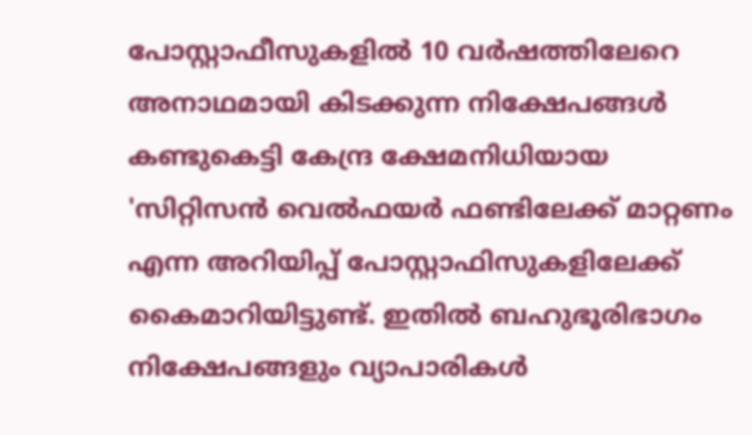പോസ്റ്റാഫീസുകളില്‍ 10 വര്‍ഷത്തിലേറെ അനാഥമായി കിടക്കുന്ന നിക്ഷേപങ്ങള്‍ കണ്ടുകെട്ടി കേന്ദ്ര ക്ഷേമനിധിയായ 'സിറ്റിസന്‍ വെല്‍ഫയര്‍ ഫണ്ടിലേക്ക് മാറ്റണം എന്ന അറിയിപ്പ് പോസ്റ്റാഫിസുകളിലേക്ക് കൈമാറിയിട്ടുണ്ട്. ഇതില്‍ ബഹുഭൂരിഭാഗം നിക്ഷേപങ്ങളും വ്യാപാരികള്‍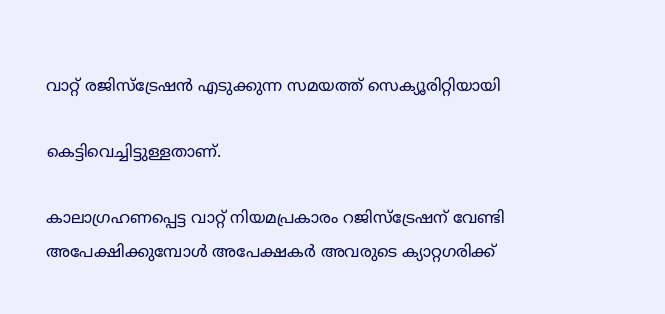വാറ്റ് രജിസ്‌ട്രേഷന്‍ എടുക്കുന്ന സമയത്ത് സെക്യൂരിറ്റിയായി

കെട്ടിവെച്ചിട്ടുള്ളതാണ്.

കാലാഗ്രഹണപ്പെട്ട വാറ്റ് നിയമപ്രകാരം റജിസ്‌ട്രേഷന് വേണ്ടി അപേക്ഷിക്കുമ്പോള്‍ അപേക്ഷകര്‍ അവരുടെ ക്യാറ്റഗരിക്ക്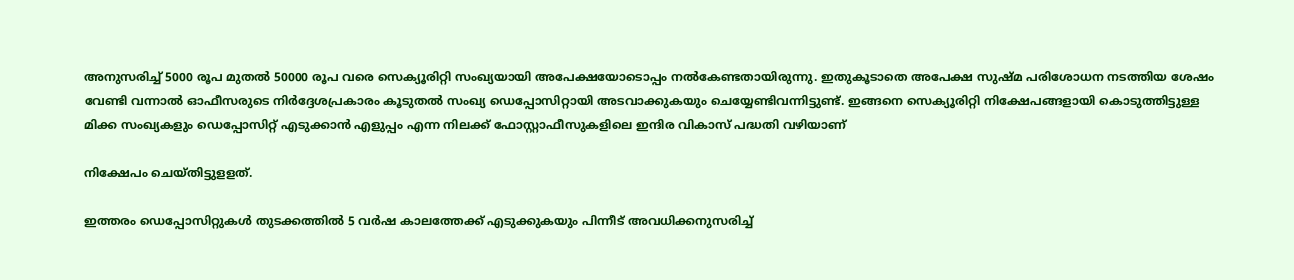അനുസരിച്ച് 5000 രൂപ മുതല്‍ 50000 രൂപ വരെ സെക്യൂരിറ്റി സംഖ്യയായി അപേക്ഷയോടൊപ്പം നല്‍കേണ്ടതായിരുന്നു. ഇതുകൂടാതെ അപേക്ഷ സുഷ്മ പരിശോധന നടത്തിയ ശേഷം വേണ്ടി വന്നാല്‍ ഓഫീസരുടെ നിര്‍ദ്ദേശപ്രകാരം കൂടുതല്‍ സംഖ്യ ഡെപ്പോസിറ്റായി അടവാക്കുകയും ചെയ്യേണ്ടിവന്നിട്ടുണ്ട്. ഇങ്ങനെ സെക്യൂരിറ്റി നിക്ഷേപങ്ങളായി കൊടുത്തിട്ടുള്ള മിക്ക സംഖ്യകളും ഡെപ്പോസിറ്റ് എടുക്കാന്‍ എളുപ്പം എന്ന നിലക്ക് ഫോസ്റ്റാഫീസുകളിലെ ഇന്ദിര വികാസ് പദ്ധതി വഴിയാണ്

നിക്ഷേപം ചെയ്തിട്ടുളളത്.

ഇത്തരം ഡെപ്പോസിറ്റുകള്‍ തുടക്കത്തില്‍ 5 വര്‍ഷ കാലത്തേക്ക് എടുക്കുകയും പിന്നീട് അവധിക്കനുസരിച്ച്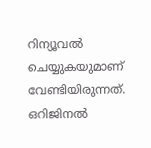റിന്യൂവല്‍ ചെയ്യുകയുമാണ് വേണ്ടിയിരുന്നത്. ഒറിജിനല്‍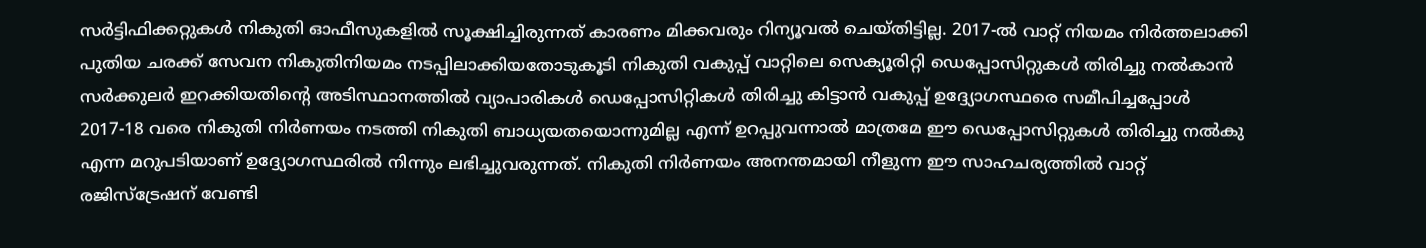സര്‍ട്ടിഫിക്കറ്റുകള്‍ നികുതി ഓഫീസുകളില്‍ സൂക്ഷിച്ചിരുന്നത് കാരണം മിക്കവരും റിന്യൂവല്‍ ചെയ്തിട്ടില്ല. 2017-ല്‍ വാറ്റ് നിയമം നിര്‍ത്തലാക്കി പുതിയ ചരക്ക് സേവന നികുതിനിയമം നടപ്പിലാക്കിയതോടുകൂടി നികുതി വകുപ്പ് വാറ്റിലെ സെക്യൂരിറ്റി ഡെപ്പോസിറ്റുകള്‍ തിരിച്ചു നല്‍കാന്‍ സര്‍ക്കുലര്‍ ഇറക്കിയതിന്റെ അടിസ്ഥാനത്തില്‍ വ്യാപാരികള്‍ ഡെപ്പോസിറ്റികള്‍ തിരിച്ചു കിട്ടാന്‍ വകുപ്പ് ഉദ്ദ്യോഗസ്ഥരെ സമീപിച്ചപ്പോള്‍ 2017-18 വരെ നികുതി നിര്‍ണയം നടത്തി നികുതി ബാധ്യയതയൊന്നുമില്ല എന്ന് ഉറപ്പുവന്നാല്‍ മാത്രമേ ഈ ഡെപ്പോസിറ്റുകള്‍ തിരിച്ചു നല്‍കു എന്ന മറുപടിയാണ് ഉദ്ദ്യോഗസ്ഥരില്‍ നിന്നും ലഭിച്ചുവരുന്നത്. നികുതി നിര്‍ണയം അനന്തമായി നീളുന്ന ഈ സാഹചര്യത്തില്‍ വാറ്റ് രജിസ്‌ട്രേഷന് വേണ്ടി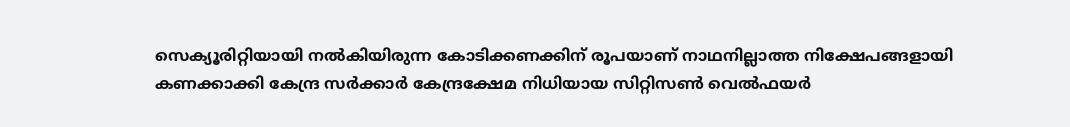സെക്യൂരിറ്റിയായി നല്‍കിയിരുന്ന കോടിക്കണക്കിന് രൂപയാണ് നാഥനില്ലാത്ത നിക്ഷേപങ്ങളായി കണക്കാക്കി കേന്ദ്ര സര്‍ക്കാര്‍ കേന്ദ്രക്ഷേമ നിധിയായ സിറ്റിസണ്‍ വെല്‍ഫയര്‍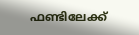ഫണ്ടിലേക്ക്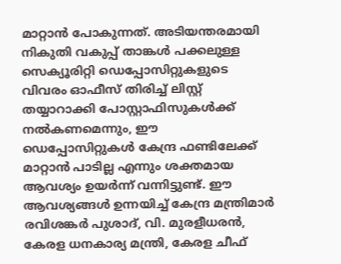മാറ്റാന്‍ പോകുന്നത്. അടിയന്തരമായി നികുതി വകുപ്പ് താങ്കള്‍ പക്കലുള്ള സെക്യൂരിറ്റി ഡെപ്പോസിറ്റുകളുടെ വിവരം ഓഫീസ് തിരിച്ച് ലിസ്റ്റ് തയ്യാറാക്കി പോസ്റ്റാഫിസുകള്‍ക്ക് നല്‍കണമെന്നും, ഈ ഡെപ്പോസിറ്റുകള്‍ കേന്ദ്ര ഫണ്ടിലേക്ക് മാറ്റാന്‍ പാടില്ല എന്നും ശക്തമായ ആവശ്യം ഉയര്‍ന്ന് വന്നിട്ടുണ്ട്. ഈ ആവശ്യങ്ങള്‍ ഉന്നയിച്ച് കേന്ദ്ര മന്ത്രിമാര്‍ രവിശങ്കര്‍ പുശാദ്, വി. മുരളീധരന്‍, കേരള ധനകാര്യ മന്ത്രി, കേരള ചീഫ്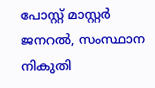പോസ്റ്റ് മാസ്റ്റര്‍ ജനറല്‍, സംസ്ഥാന നികുതി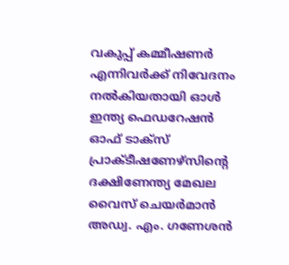വകുപ്പ് കമ്മീഷണര്‍ എന്നിവര്‍ക്ക് നിവേദനം നല്‍കിയതായി ഓള്‍ ഇന്ത്യ ഫെഡറേഷന്‍ ഓഫ് ടാക്‌സ് പ്രാക്ടീഷണേഴ്‌സിന്റെ ദക്ഷിണേന്ത്യ മേഖല വൈസ് ചെയര്‍മാന്‍ അഡ്വ. എം. ഗണേശന്‍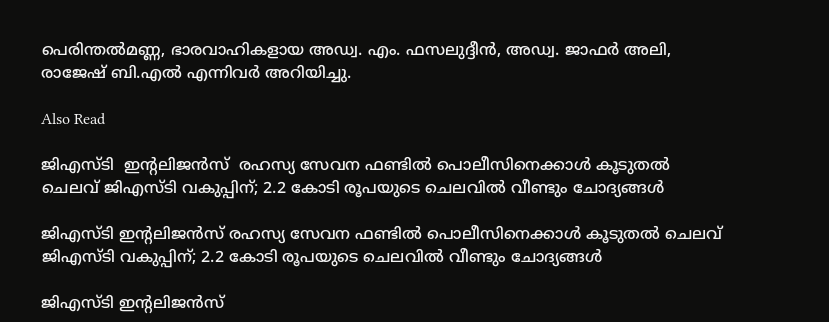പെരിന്തല്‍മണ്ണ, ഭാരവാഹികളായ അഡ്വ. എം. ഫസലുദ്ദീന്‍, അഡ്വ. ജാഫര്‍ അലി, രാജേഷ് ബി.എല്‍ എന്നിവര്‍ അറിയിച്ചു.

Also Read

ജിഎസ്‌ടി  ഇന്റലിജൻസ്  രഹസ്യ സേവന ഫണ്ടിൽ പൊലീസിനെക്കാൾ കൂടുതൽ ചെലവ് ജിഎസ്‌ടി വകുപ്പിന്; 2.2 കോടി രൂപയുടെ ചെലവിൽ വീണ്ടും ചോദ്യങ്ങൾ

ജിഎസ്‌ടി ഇന്റലിജൻസ് രഹസ്യ സേവന ഫണ്ടിൽ പൊലീസിനെക്കാൾ കൂടുതൽ ചെലവ് ജിഎസ്‌ടി വകുപ്പിന്; 2.2 കോടി രൂപയുടെ ചെലവിൽ വീണ്ടും ചോദ്യങ്ങൾ

ജിഎസ്‌ടി ഇന്റലിജൻസ്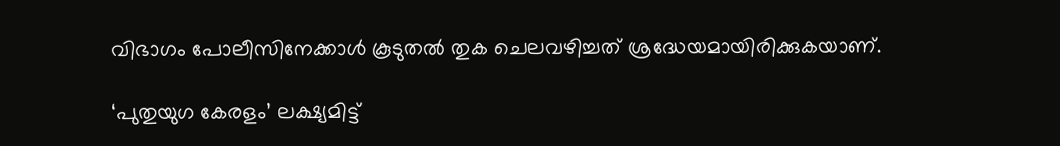വിഭാഗം പോലീസിനേക്കാൾ കൂടുതൽ തുക ചെലവഴിച്ചത് ശ്രദ്ധേയമായിരിക്കുകയാണ്.

‘പുതുയുഗ കേരളം’ ലക്ഷ്യമിട്ട്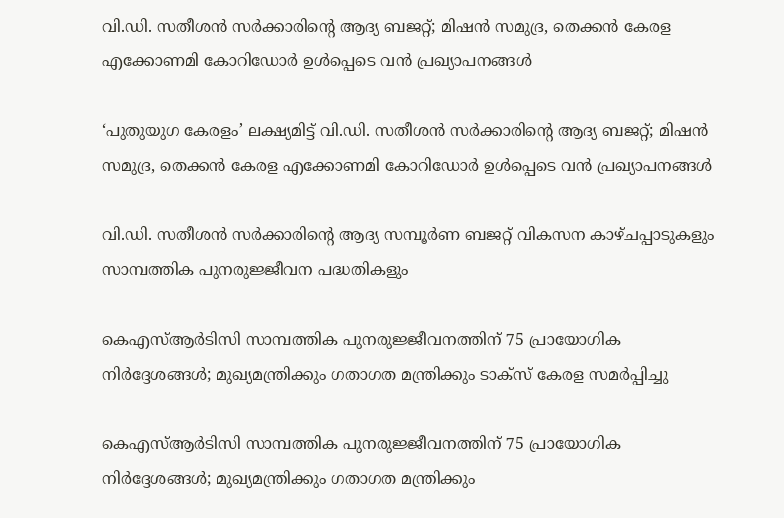വി.ഡി. സതീശൻ സർക്കാരിന്റെ ആദ്യ ബജറ്റ്; മിഷൻ സമുദ്ര, തെക്കൻ കേരള എക്കോണമി കോറിഡോർ ഉൾപ്പെടെ വൻ പ്രഖ്യാപനങ്ങൾ

‘പുതുയുഗ കേരളം’ ലക്ഷ്യമിട്ട് വി.ഡി. സതീശൻ സർക്കാരിന്റെ ആദ്യ ബജറ്റ്; മിഷൻ സമുദ്ര, തെക്കൻ കേരള എക്കോണമി കോറിഡോർ ഉൾപ്പെടെ വൻ പ്രഖ്യാപനങ്ങൾ

വി.ഡി. സതീശൻ സർക്കാരിന്റെ ആദ്യ സമ്പൂർണ ബജറ്റ് വികസന കാഴ്ചപ്പാടുകളും സാമ്പത്തിക പുനരുജ്ജീവന പദ്ധതികളും

കെഎസ്ആർടിസി സാമ്പത്തിക പുനരുജ്ജീവനത്തിന് 75 പ്രായോഗിക നിർദ്ദേശങ്ങൾ; മുഖ്യമന്ത്രിക്കും ഗതാഗത മന്ത്രിക്കും ടാക്സ് കേരള സമർപ്പിച്ചു

കെഎസ്ആർടിസി സാമ്പത്തിക പുനരുജ്ജീവനത്തിന് 75 പ്രായോഗിക നിർദ്ദേശങ്ങൾ; മുഖ്യമന്ത്രിക്കും ഗതാഗത മന്ത്രിക്കും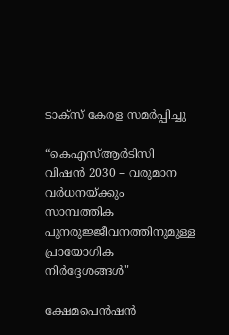ടാക്സ് കേരള സമർപ്പിച്ചു

“കെഎസ്ആർടിസി വിഷൻ 2030 – വരുമാന വർധനയ്ക്കും സാമ്പത്തിക പുനരുജ്ജീവനത്തിനുമുള്ള പ്രായോഗിക നിർദ്ദേശങ്ങൾ"

ക്ഷേമപെൻഷൻ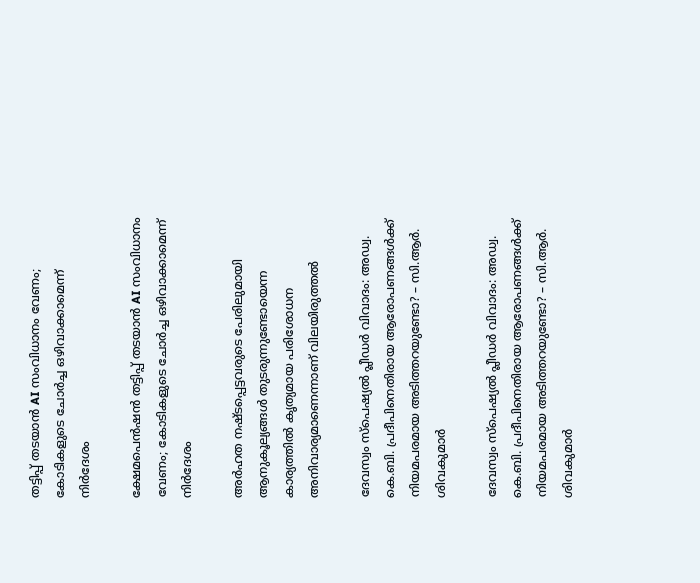തട്ടിപ്പ് തടയാൻ AI സംവിധാനം വേണം; കോടികളുടെ ചോർച്ച ഒഴിവാക്കാമെന്ന് നിർദേശം

ക്ഷേമപെൻഷൻ തട്ടിപ്പ് തടയാൻ AI സംവിധാനം വേണം; കോടികളുടെ ചോർച്ച ഒഴിവാക്കാമെന്ന് നിർദേശം

അർഹത നഷ്ടപ്പെട്ടവരുടെ പേരിലുമായി ആനുകൂല്യങ്ങൾ തുടരുന്നുണ്ടോയെന്ന കാര്യത്തിൽ കൃത്യമായ പരിശോധന അനിവാര്യമാണെന്നാണ് വിലയിരുത്തൽ

ദേവസ്വം സ്പെഷ്യൽ പ്ലീഡർ വിവാദം: അഡ്വ. കെ.ബി. പ്രദീപിനെതിരായ ആരോപണങ്ങൾക്ക് നിയമപരമായ അടിത്തറയുണ്ടോ? – സി.ആർ. ശിവകുമാർ

ദേവസ്വം സ്പെഷ്യൽ പ്ലീഡർ വിവാദം: അഡ്വ. കെ.ബി. പ്രദീപിനെതിരായ ആരോപണങ്ങൾക്ക് നിയമപരമായ അടിത്തറയുണ്ടോ? – സി.ആർ. ശിവകുമാർ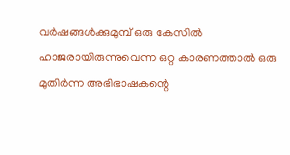വർഷങ്ങൾക്കുമുമ്പ് ഒരു കേസിൽ ഹാജരായിരുന്നുവെന്ന ഒറ്റ കാരണത്താൽ ഒരു മുതിർന്ന അഭിഭാഷകന്റെ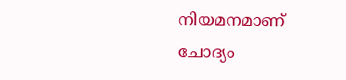നിയമനമാണ് ചോദ്യം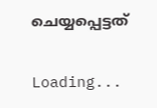ചെയ്യപ്പെട്ടത്

Loading...